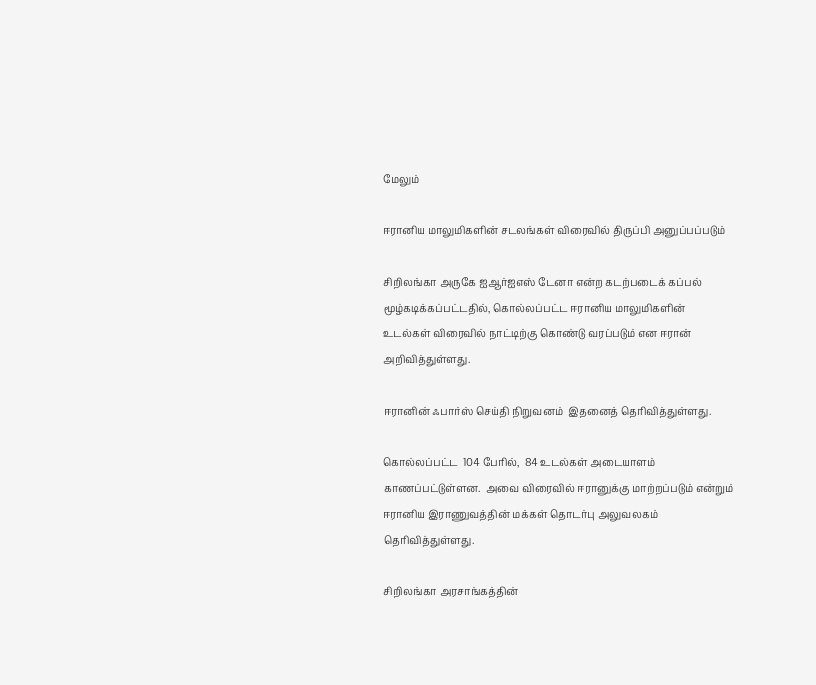மேலும்

ஈரானிய மாலுமிகளின் சடலங்கள் விரைவில் திருப்பி அனுப்பப்படும்

சிறிலங்கா அருகே ஐஆர்ஐஎஸ் டேனா என்ற கடற்படைக் கப்பல்  மூழ்கடிக்கப்பட்டதில், கொல்லப்பட்ட ஈரானிய மாலுமிகளின் உடல்கள் விரைவில் நாட்டிற்கு கொண்டு வரப்படும் என ஈரான் அறிவித்துள்ளது.

ஈரானின் ஃபார்ஸ் செய்தி நிறுவனம்  இதனைத் தெரிவித்துள்ளது.

கொல்லப்பட்ட  104 பேரில்,  84 உடல்கள் அடையாளம் காணப்பட்டுள்ளன.  அவை விரைவில் ஈரானுக்கு மாற்றப்படும் என்றும் ஈரானிய இராணுவத்தின் மக்கள் தொடர்பு அலுவலகம் தெரிவித்துள்ளது.

சிறிலங்கா அரசாங்கத்தின்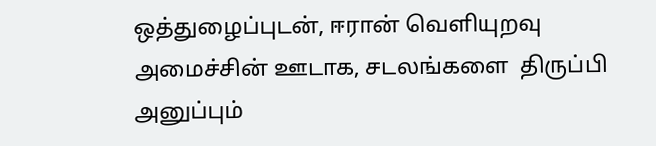ஒத்துழைப்புடன், ஈரான் வெளியுறவு அமைச்சின் ஊடாக, சடலங்களை  திருப்பி அனுப்பும்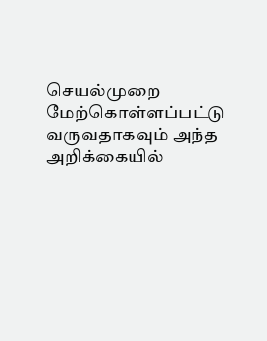செயல்முறை மேற்கொள்ளப்பட்டு வருவதாகவும் அந்த அறிக்கையில்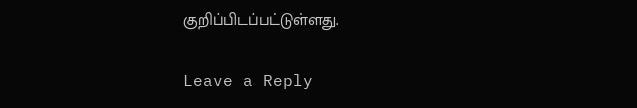குறிப்பிடப்பட்டுள்ளது.

Leave a Reply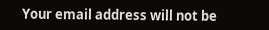Your email address will not be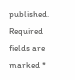published. Required fields are marked *